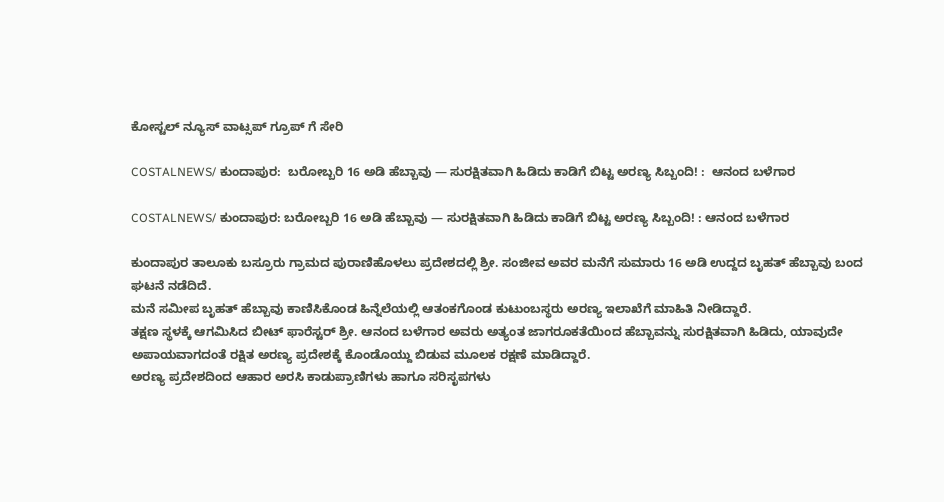ಕೋಸ್ಟಲ್ ನ್ಯೂಸ್ ವಾಟ್ಸಪ್ ಗ್ರೂಪ್ ಗೆ ಸೇರಿ

COSTALNEWS/ ಕುಂದಾಪುರ:  ಬರೋಬ್ಬರಿ 16 ಅಡಿ ಹೆಬ್ಬಾವು — ಸುರಕ್ಷಿತವಾಗಿ ಹಿಡಿದು ಕಾಡಿಗೆ ಬಿಟ್ಟ ಅರಣ್ಯ ಸಿಬ್ಬಂದಿ! :  ಆನಂದ ಬಳೆಗಾರ

COSTALNEWS/ ಕುಂದಾಪುರ: ಬರೋಬ್ಬರಿ 16 ಅಡಿ ಹೆಬ್ಬಾವು — ಸುರಕ್ಷಿತವಾಗಿ ಹಿಡಿದು ಕಾಡಿಗೆ ಬಿಟ್ಟ ಅರಣ್ಯ ಸಿಬ್ಬಂದಿ! : ಆನಂದ ಬಳೆಗಾರ

ಕುಂದಾಪುರ ತಾಲೂಕು ಬಸ್ರೂರು ಗ್ರಾಮದ ಪುರಾಣಿಹೊಳಲು ಪ್ರದೇಶದಲ್ಲಿ ಶ್ರೀ. ಸಂಜೀವ ಅವರ ಮನೆಗೆ ಸುಮಾರು 16 ಅಡಿ ಉದ್ದದ ಬೃಹತ್ ಹೆಬ್ಬಾವು ಬಂದ ಘಟನೆ ನಡೆದಿದೆ.
ಮನೆ ಸಮೀಪ ಬೃಹತ್ ಹೆಬ್ಬಾವು ಕಾಣಿಸಿಕೊಂಡ ಹಿನ್ನೆಲೆಯಲ್ಲಿ ಆತಂಕಗೊಂಡ ಕುಟುಂಬಸ್ಥರು ಅರಣ್ಯ ಇಲಾಖೆಗೆ ಮಾಹಿತಿ ನೀಡಿದ್ದಾರೆ.
ತಕ್ಷಣ ಸ್ಥಳಕ್ಕೆ ಆಗಮಿಸಿದ ಬೀಟ್ ಫಾರೆಸ್ಟರ್ ಶ್ರೀ. ಆನಂದ ಬಳೆಗಾರ ಅವರು ಅತ್ಯಂತ ಜಾಗರೂಕತೆಯಿಂದ ಹೆಬ್ಬಾವನ್ನು ಸುರಕ್ಷಿತವಾಗಿ ಹಿಡಿದು, ಯಾವುದೇ ಅಪಾಯವಾಗದಂತೆ ರಕ್ಷಿತ ಅರಣ್ಯ ಪ್ರದೇಶಕ್ಕೆ ಕೊಂಡೊಯ್ದು ಬಿಡುವ ಮೂಲಕ ರಕ್ಷಣೆ ಮಾಡಿದ್ದಾರೆ.
ಅರಣ್ಯ ಪ್ರದೇಶದಿಂದ ಆಹಾರ ಅರಸಿ ಕಾಡುಪ್ರಾಣಿಗಳು ಹಾಗೂ ಸರಿಸೃಪಗಳು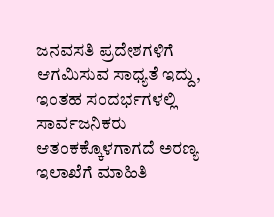ಜನವಸತಿ ಪ್ರದೇಶಗಳಿಗೆ ಆಗಮಿಸುವ ಸಾಧ್ಯತೆ ಇದ್ದು, ಇಂತಹ ಸಂದರ್ಭಗಳಲ್ಲಿ ಸಾರ್ವಜನಿಕರು ಆತಂಕಕ್ಕೊಳಗಾಗದೆ ಅರಣ್ಯ ಇಲಾಖೆಗೆ ಮಾಹಿತಿ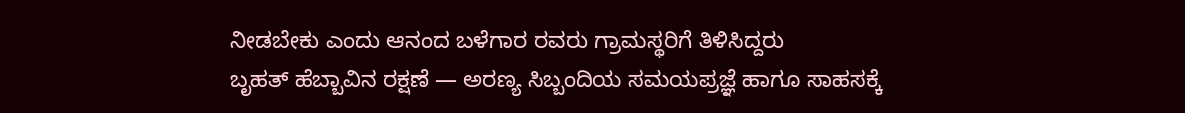ನೀಡಬೇಕು ಎಂದು ಆನಂದ ಬಳೆಗಾರ ರವರು ಗ್ರಾಮಸ್ಥರಿಗೆ ತಿಳಿಸಿದ್ದರು
ಬೃಹತ್ ಹೆಬ್ಬಾವಿನ ರಕ್ಷಣೆ — ಅರಣ್ಯ ಸಿಬ್ಬಂದಿಯ ಸಮಯಪ್ರಜ್ಞೆ ಹಾಗೂ ಸಾಹಸಕ್ಕೆ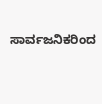ಸಾರ್ವಜನಿಕರಿಂದ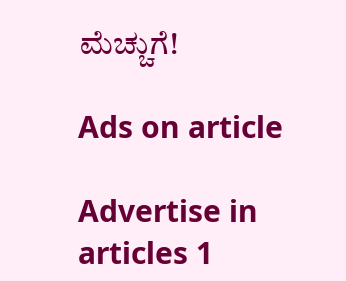ಮೆಚ್ಚುಗೆ!

Ads on article

Advertise in articles 1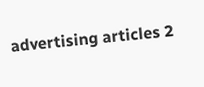advertising articles 2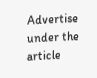Advertise under the article